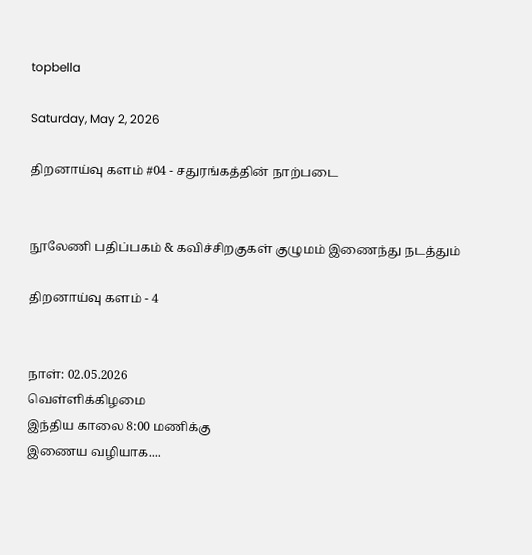topbella

Saturday, May 2, 2026

திறனாய்வு களம் #04 - சதுரங்கத்தின் நாற்படை


நூலேணி பதிப்பகம் & கவிச்சிறகுகள் குழுமம் இணைந்து நடத்தும்

திறனாய்வு களம் - 4


நாள்: 02.05.2026
வெள்ளிக்கிழமை
இந்திய காலை 8:00 மணிக்கு
இணைய வழியாக....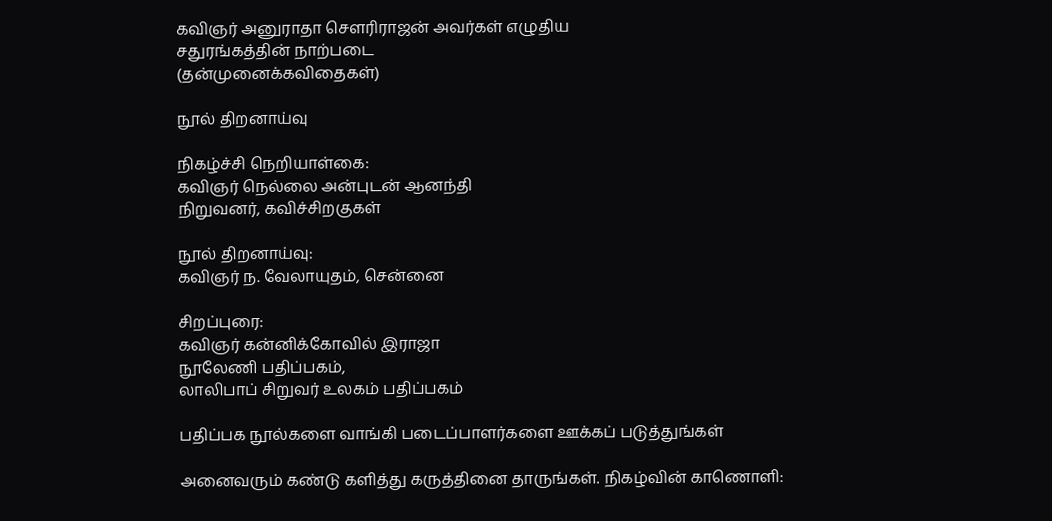கவிஞர் அனுராதா சௌரிராஜன் அவர்கள் எழுதிய
சதுரங்கத்தின் நாற்படை
(தன்முனைக்கவிதைகள்)

நூல் திறனாய்வு

நிகழ்ச்சி நெறியாள்கை:
கவிஞர் நெல்லை அன்புடன் ஆனந்தி
நிறுவனர், கவிச்சிறகுகள்

நூல் திறனாய்வு:
கவிஞர் ந. வேலாயுதம், சென்னை

சிறப்புரை:
கவிஞர் கன்னிக்கோவில் இராஜா
நூலேணி பதிப்பகம்,
லாலிபாப் சிறுவர் உலகம் பதிப்பகம்

பதிப்பக நூல்களை வாங்கி படைப்பாளர்களை ஊக்கப் படுத்துங்கள்

அனைவரும் கண்டு களித்து கருத்தினை தாருங்கள். நிகழ்வின் காணொளி: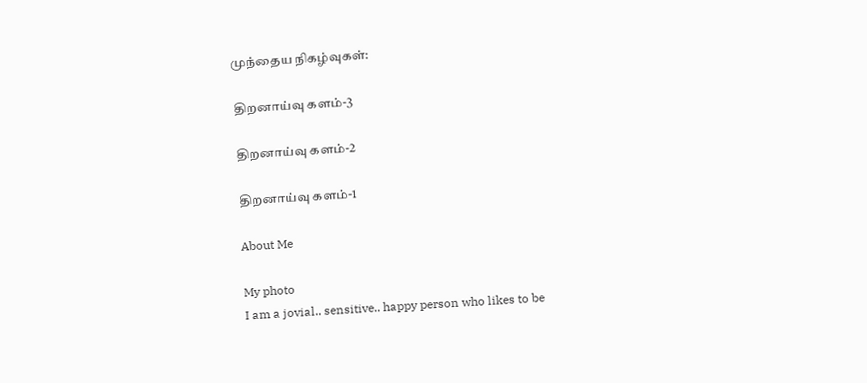முந்தைய நிகழ்வுகள்:

திறனாய்வு களம்-3

திறனாய்வு களம்-2

திறனாய்வு களம்-1

About Me

My photo
I am a jovial.. sensitive.. happy person who likes to be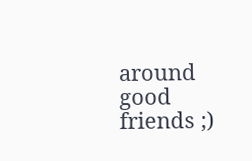around good friends ;)